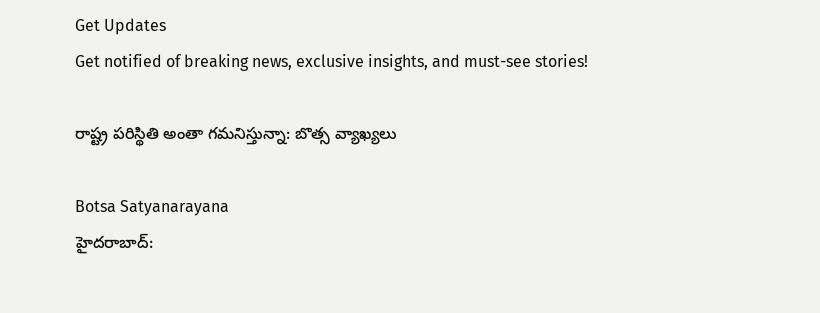Get Updates
Get notified of breaking news, exclusive insights, and must-see stories!

రాష్ట్ర పరిస్థితి అంతా గమనిస్తున్నా: బొత్స వ్యాఖ్యలు

Botsa Satyanarayana
హైదరాబాద్: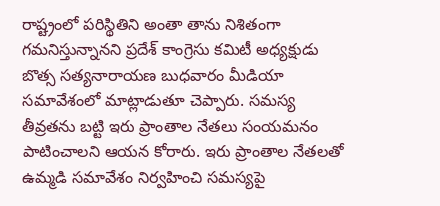రాష్ట్రంలో పరిస్థితిని అంతా తాను నిశితంగా గమనిస్తున్నానని ప్రదేశ్ కాంగ్రెసు కమిటీ అధ్యక్షుడు బొత్స సత్యనారాయణ బుధవారం మీడియా సమావేశంలో మాట్లాడుతూ చెప్పారు. సమస్య తీవ్రతను బట్టి ఇరు ప్రాంతాల నేతలు సంయమనం పాటించాలని ఆయన కోరారు. ఇరు ప్రాంతాల నేతలతో ఉమ్మడి సమావేశం నిర్వహించి సమస్యపై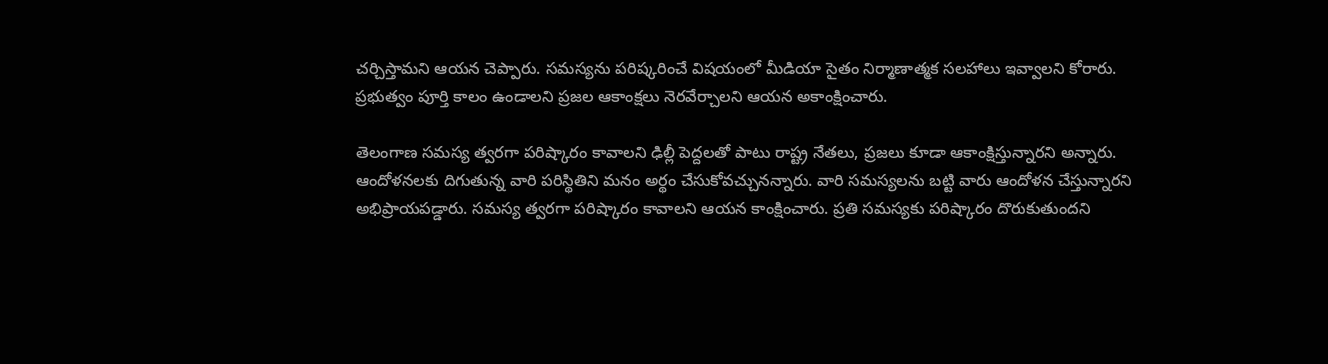చర్చిస్తామని ఆయన చెప్పారు. సమస్యను పరిష్కరించే విషయంలో మీడియా సైతం నిర్మాణాత్మక సలహాలు ఇవ్వాలని కోరారు. ప్రభుత్వం పూర్తి కాలం ఉండాలని ప్రజల ఆకాంక్షలు నెరవేర్చాలని ఆయన అకాంక్షించారు.

తెలంగాణ సమస్య త్వరగా పరిష్కారం కావాలని ఢిల్లీ పెద్దలతో పాటు రాష్ట్ర నేతలు, ప్రజలు కూడా ఆకాంక్షిస్తున్నారని అన్నారు. ఆందోళనలకు దిగుతున్న వారి పరిస్థితిని మనం అర్థం చేసుకోవచ్చునన్నారు. వారి సమస్యలను బట్టి వారు ఆందోళన చేస్తున్నారని అభిప్రాయపడ్డారు. సమస్య త్వరగా పరిష్కారం కావాలని ఆయన కాంక్షించారు. ప్రతి సమస్యకు పరిష్కారం దొరుకుతుందని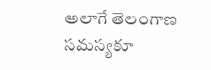అలాగే తెలంగాణ సమస్యకూ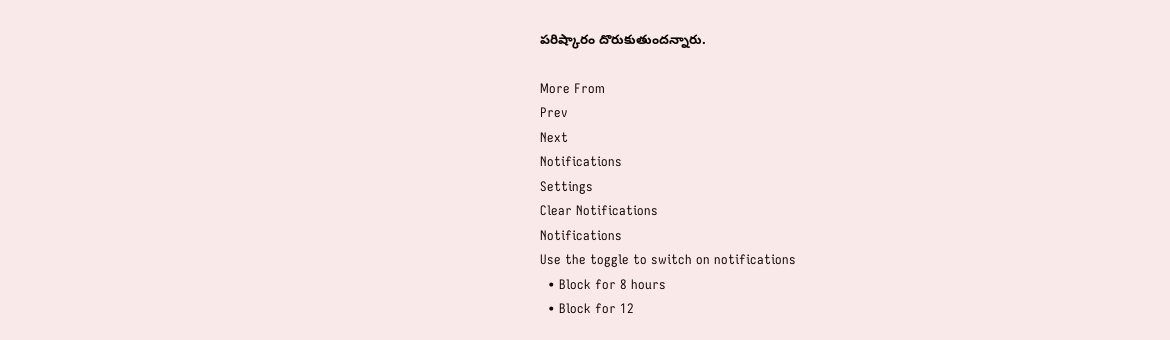పరిష్కారం దొరుకుతుందన్నారు.

More From
Prev
Next
Notifications
Settings
Clear Notifications
Notifications
Use the toggle to switch on notifications
  • Block for 8 hours
  • Block for 12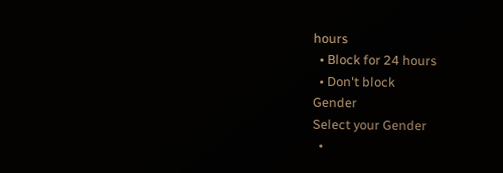hours
  • Block for 24 hours
  • Don't block
Gender
Select your Gender
  •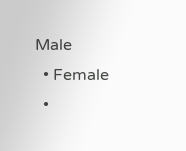Male
  • Female
  •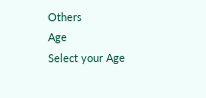Others
Age
Select your Age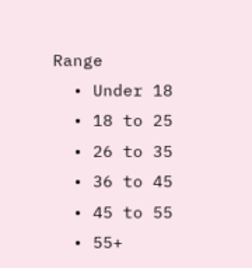Range
  • Under 18
  • 18 to 25
  • 26 to 35
  • 36 to 45
  • 45 to 55
  • 55+